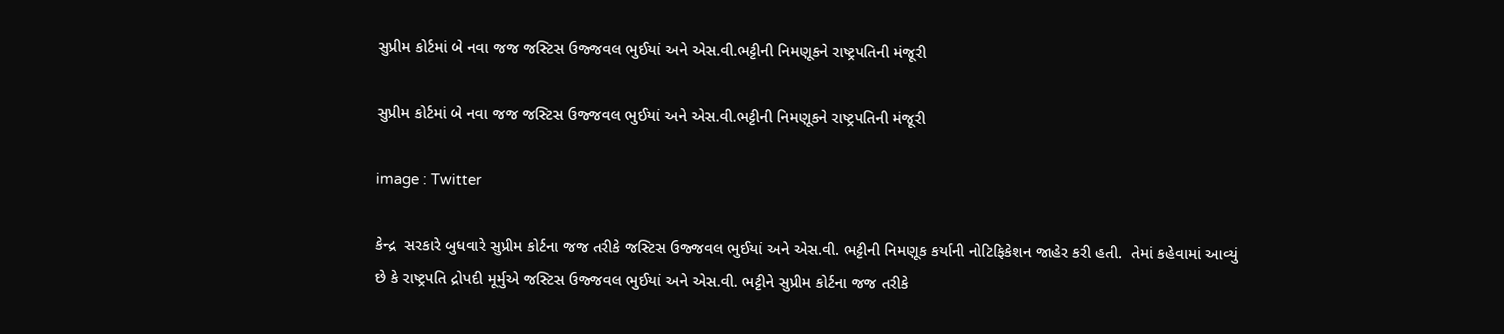સુપ્રીમ કોર્ટમાં બે નવા જજ જસ્ટિસ ઉજ્જવલ ભુઈયાં અને એસ.વી.ભટ્ટીની નિમણૂકને રાષ્ટ્રપતિની મંજૂરી

સુપ્રીમ કોર્ટમાં બે નવા જજ જસ્ટિસ ઉજ્જવલ ભુઈયાં અને એસ.વી.ભટ્ટીની નિમણૂકને રાષ્ટ્રપતિની મંજૂરી

image : Twitter

કેન્દ્ર  સરકારે બુધવારે સુપ્રીમ કોર્ટના જજ તરીકે જસ્ટિસ ઉજ્જવલ ભુઈયાં અને એસ.વી. ભટ્ટીની નિમણૂક કર્યાની નોટિફિકેશન જાહેર કરી હતી.  તેમાં કહેવામાં આવ્યું છે કે રાષ્ટ્રપતિ દ્રોપદી મૂર્મુએ જસ્ટિસ ઉજ્જવલ ભુઈયાં અને એસ.વી. ભટ્ટીને સુપ્રીમ કોર્ટના જજ તરીકે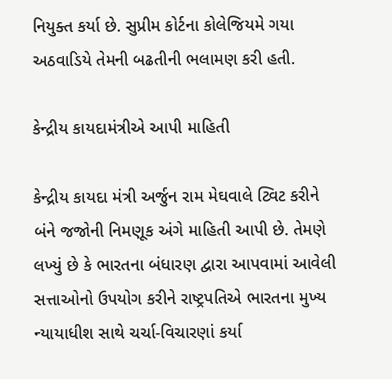નિયુક્ત કર્યા છે. સુપ્રીમ કોર્ટના કોલેજિયમે ગયા અઠવાડિયે તેમની બઢતીની ભલામણ કરી હતી.

કેન્દ્રીય કાયદામંત્રીએ આપી માહિતી

કેન્દ્રીય કાયદા મંત્રી અર્જુન રામ મેઘવાલે ટ્વિટ કરીને બંને જજોની નિમણૂક અંગે માહિતી આપી છે. તેમણે લખ્યું છે કે ભારતના બંધારણ દ્વારા આપવામાં આવેલી સત્તાઓનો ઉપયોગ કરીને રાષ્ટ્રપતિએ ભારતના મુખ્ય ન્યાયાધીશ સાથે ચર્ચા-વિચારણાં કર્યા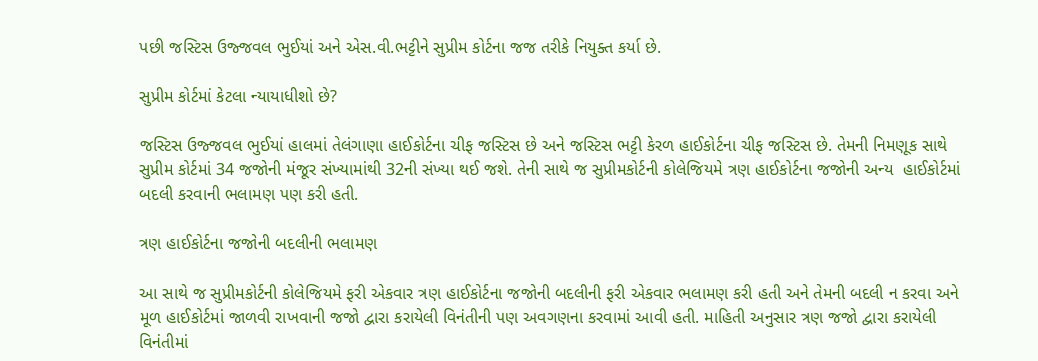પછી જસ્ટિસ ઉજ્જવલ ભુઈયાં અને એસ.વી.ભટ્ટીને સુપ્રીમ કોર્ટના જજ તરીકે નિયુક્ત કર્યા છે.

સુપ્રીમ કોર્ટમાં કેટલા ન્યાયાધીશો છે?

જસ્ટિસ ઉજ્જવલ ભુઈયાં હાલમાં તેલંગાણા હાઈકોર્ટના ચીફ જસ્ટિસ છે અને જસ્ટિસ ભટ્ટી કેરળ હાઈકોર્ટના ચીફ જસ્ટિસ છે. તેમની નિમણૂક સાથે સુપ્રીમ કોર્ટમાં 34 જજોની મંજૂર સંખ્યામાંથી 32ની સંખ્યા થઈ જશે. તેની સાથે જ સુપ્રીમકોર્ટની કોલેજિયમે ત્રણ હાઈકોર્ટના જજોની અન્ય  હાઈકોર્ટમાં બદલી કરવાની ભલામણ પણ કરી હતી.

ત્રણ હાઈકોર્ટના જજોની બદલીની ભલામણ

આ સાથે જ સુપ્રીમકોર્ટની કોલેજિયમે ફરી એકવાર ત્રણ હાઈકોર્ટના જજોની બદલીની ફરી એકવાર ભલામણ કરી હતી અને તેમની બદલી ન કરવા અને મૂળ હાઈકોર્ટમાં જાળવી રાખવાની જજો દ્વારા કરાયેલી વિનંતીની પણ અવગણના કરવામાં આવી હતી. માહિતી અનુસાર ત્રણ જજો દ્વારા કરાયેલી વિનંતીમાં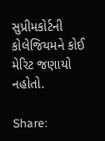સુપ્રીમકોર્ટની કોલેજિયમને કોઈ મેરિટ જણાયો નહોતો.

Share: